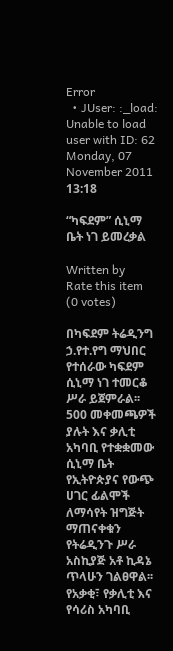Error
  • JUser: :_load: Unable to load user with ID: 62
Monday, 07 November 2011 13:18

“ካፍደም” ሲኒማ ቤት ነገ ይመረቃል

Written by
Rate this item
(0 votes)

በካፍደም ትሬዲንግ ኃ.የተ.የግ ማህበር የተሰራው ካፍደም ሲኒማ ነገ ተመርቆ ሥራ ይጀምራል፡፡ 500 መቀመጫዎች ያሉት እና ቃሊቲ አካባቢ የተቋቋመው ሲኒማ ቤት የኢትዮጵያና የውጭ ሀገር ፊልሞች ለማሳየት ዝግጅት ማጠናቀቁን የትሬዲንጉ ሥራ አስኪያጅ አቶ ኪዳኔ ጥላሁን ገልፀዋል፡፡ የአቃቂ፣ የቃሊቲ እና የሳሪስ አካባቢ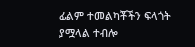ፊልም ተመልካቾችን ፍላጎት ያሟላል ተብሎ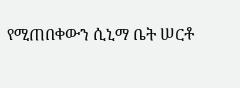የሚጠበቀውን ሲኒማ ቤት ሠርቶ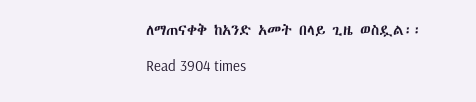ለማጠናቀቅ ከአንድ አመት በላይ ጊዜ ወስዷል፡፡

Read 3904 times